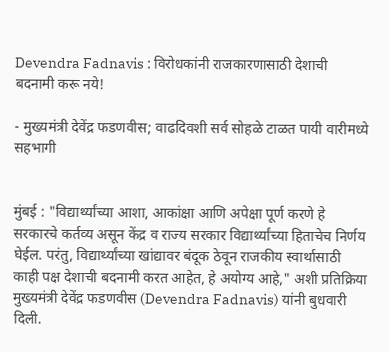Devendra Fadnavis : विरोधकांनी राजकारणासाठी देशाची बदनामी करू नये!

- मुख्यमंत्री देवेंद्र फडणवीस; वाढदिवशी सर्व सोहळे टाळत पायी वारीमध्ये सहभागी


मुंबई : "विद्यार्थ्यांच्या आशा, आकांक्षा आणि अपेक्षा पूर्ण करणे हे सरकारचे कर्तव्य असून केंद्र व राज्य सरकार विद्यार्थ्यांच्या हिताचेच निर्णय घेईल. परंतु, विद्यार्थ्यांच्या खांद्यावर बंदूक ठेवून राजकीय स्वार्थासाठी काही पक्ष देशाची बदनामी करत आहेत, हे अयोग्य आहे," अशी प्रतिक्रिया मुख्यमंत्री देवेंद्र फडणवीस (Devendra Fadnavis) यांनी बुधवारी दिली.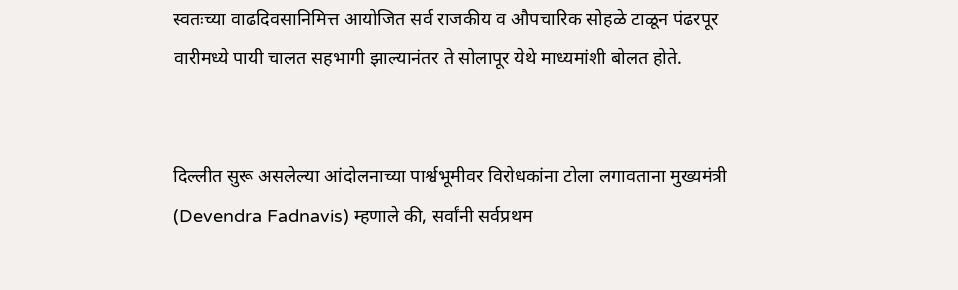स्वतःच्या वाढदिवसानिमित्त आयोजित सर्व राजकीय व औपचारिक सोहळे टाळून पंढरपूर वारीमध्ये पायी चालत सहभागी झाल्यानंतर ते सोलापूर येथे माध्यमांशी बोलत होते.


दिल्लीत सुरू असलेल्या आंदोलनाच्या पार्श्वभूमीवर विरोधकांना टोला लगावताना मुख्यमंत्री (Devendra Fadnavis) म्हणाले की, सर्वांनी सर्वप्रथम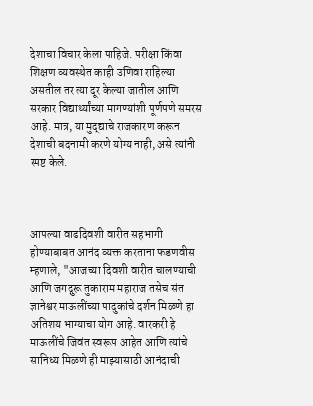देशाचा विचार केला पाहिजे. परीक्षा किंवा शिक्षण व्यवस्थेत काही उणिवा राहिल्या असतील तर त्या दूर केल्या जातील आणि सरकार विद्यार्थ्यांच्या मागण्यांशी पूर्णपणे समरस आहे. मात्र, या मुद्द्याचे राजकारण करून देशाची बदनामी करणे योग्य नाही, असे त्यांनी स्पष्ट केले.



आपल्या वाढदिवशी वारीत सहभागी होण्याबाबत आनंद व्यक्त करताना फडणवीस म्हणाले, "आजच्या दिवशी वारीत चालण्याची आणि जगद्गुरू तुकाराम महाराज तसेच संत ज्ञानेश्वर माऊलींच्या पादुकांचे दर्शन मिळणे हा अतिशय भाग्याचा योग आहे. वारकरी हे माऊलींचे जिवंत स्वरूप आहेत आणि त्यांचे सानिध्य मिळणे ही माझ्यासाठी आनंदाची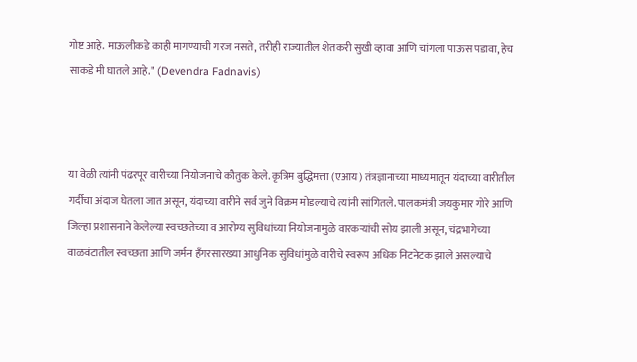गोष्ट आहे. माऊलीकडे काही मागण्याची गरज नसते, तरीही राज्यातील शेतकरी सुखी व्हावा आणि चांगला पाऊस पडावा, हेच साकडे मी घातले आहे." (Devendra Fadnavis)



या वेळी त्यांनी पंढरपूर वारीच्या नियोजनाचे कौतुक केले. कृत्रिम बुद्धिमत्ता (एआय) तंत्रज्ञानाच्या माध्यमातून यंदाच्या वारीतील गर्दीचा अंदाज घेतला जात असून, यंदाच्या वारीने सर्व जुने विक्रम मोडल्याचे त्यांनी सांगितले. पालकमंत्री जयकुमार गोरे आणि जिल्हा प्रशासनाने केलेल्या स्वच्छतेच्या व आरोग्य सुविधांच्या नियोजनामुळे वारकऱ्यांची सोय झाली असून, चंद्रभागेच्या वाळवंटातील स्वच्छता आणि जर्मन हँगरसारख्या आधुनिक सुविधांमुळे वारीचे स्वरूप अधिक निटनेटक झाले असल्याचे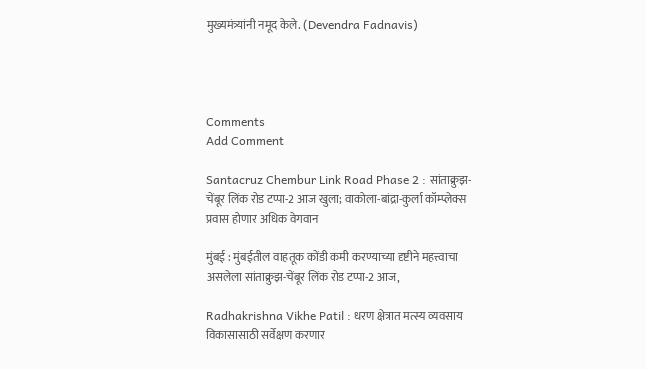मुख्यमंत्र्यांनी नमूद केले. (Devendra Fadnavis)




Comments
Add Comment

Santacruz Chembur Link Road Phase 2 : सांताक्रुझ-चेंबूर लिंक रोड टप्पा-2 आज खुला; वाकोला-बांद्रा-कुर्ला कॉम्प्लेक्स प्रवास होणार अधिक वेगवान

मुंबई : मुंबईतील वाहतूक कोंडी कमी करण्याच्या दृष्टीने महत्त्वाचा असलेला सांताक्रुझ-चेंबूर लिंक रोड टप्पा-2 आज,

Radhakrishna Vikhe Patil : धरण क्षेत्रात मत्स्य व्यवसाय विकासासाठी सर्वेक्षण करणार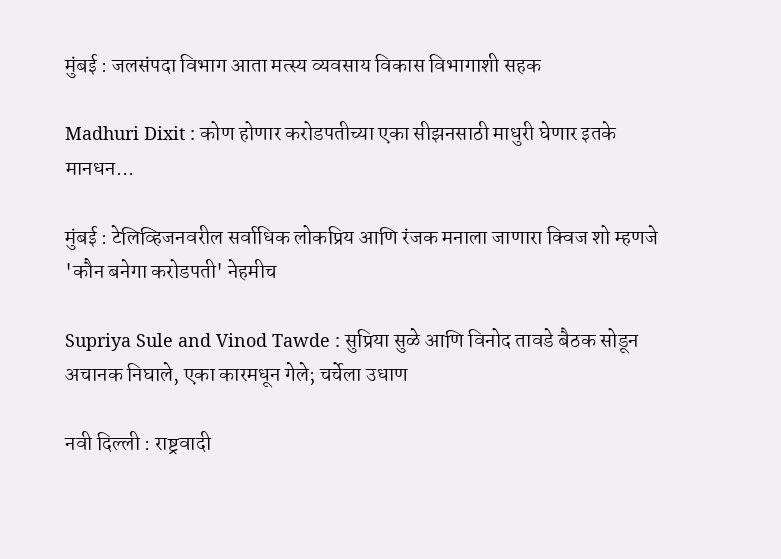मुंबई : जलसंपदा विभाग आता मत्स्य व्यवसाय विकास विभागाशी सहक

Madhuri Dixit : कोण होणार करोडपतीच्या एका सीझनसाठी माधुरी घेणार इतके मानधन...

मुंबई : टेलिव्हिजनवरील सर्वाधिक लोकप्रिय आणि रंजक मनाला जाणारा क्विज शो म्हणजे 'कौन बनेगा करोडपती' नेहमीच

Supriya Sule and Vinod Tawde : सुप्रिया सुळे आणि विनोद तावडे बैठक सोडून अचानक निघाले, एका कारमधून गेले; चर्चेला उधाण

नवी दिल्ली : राष्ट्रवादी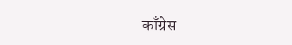काँग्रेस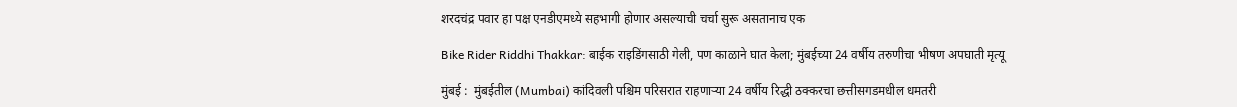शरदचंद्र पवार हा पक्ष एनडीएमध्ये सहभागी होणार असल्याची चर्चा सुरू असतानाच एक

Bike Rider Riddhi Thakkar: बाईक राइडिंगसाठी गेली, पण काळाने घात केला; मुंबईच्या 24 वर्षीय तरुणीचा भीषण अपघाती मृत्यू

मुंबई :  मुंबईतील (Mumbai) कांदिवली पश्चिम परिसरात राहणाऱ्या 24 वर्षीय रिद्धी ठक्करचा छत्तीसगडमधील धमतरी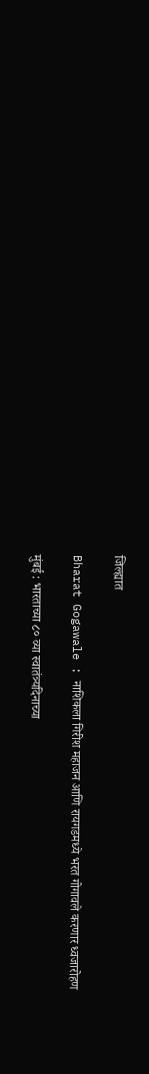जिल्ह्यात

Bharat Gogawale : नाशिकला गिरीश महाजन आणि रायगडमध्ये भरत गोगावले करणार ध्वजारोहण

मुंबई : भारताच्या ८० व्या स्वातंत्र्यदिनाच्या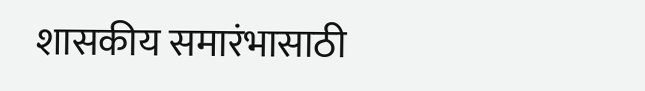शासकीय समारंभासाठी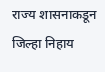राज्य शासनाकडून जिल्हा निहाय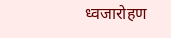ध्वजारोहण